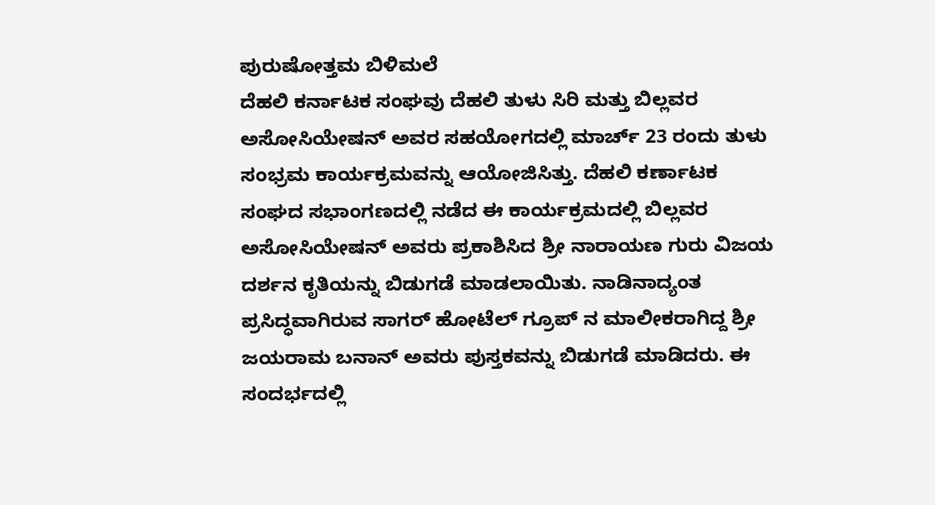ಪುರುಷೋತ್ತಮ ಬಿಳಿಮಲೆ
ದೆಹಲಿ ಕರ್ನಾಟಕ ಸಂಘವು ದೆಹಲಿ ತುಳು ಸಿರಿ ಮತ್ತು ಬಿಲ್ಲವರ ಅಸೋಸಿಯೇಷನ್ ಅವರ ಸಹಯೋಗದಲ್ಲಿ ಮಾರ್ಚ್ 23 ರಂದು ತುಳು ಸಂಭ್ರಮ ಕಾರ್ಯಕ್ರಮವನ್ನು ಆಯೋಜಿಸಿತ್ತು. ದೆಹಲಿ ಕರ್ಣಾಟಕ ಸಂಘದ ಸಭಾಂಗಣದಲ್ಲಿ ನಡೆದ ಈ ಕಾರ್ಯಕ್ರಮದಲ್ಲಿ ಬಿಲ್ಲವರ ಅಸೋಸಿಯೇಷನ್ ಅವರು ಪ್ರಕಾಶಿಸಿದ ಶ್ರೀ ನಾರಾಯಣ ಗುರು ವಿಜಯ ದರ್ಶನ ಕೃತಿಯನ್ನು ಬಿಡುಗಡೆ ಮಾಡಲಾಯಿತು. ನಾಡಿನಾದ್ಯಂತ ಪ್ರಸಿದ್ಧವಾಗಿರುವ ಸಾಗರ್ ಹೋಟೆಲ್ ಗ್ರೂಪ್ ನ ಮಾಲೀಕರಾಗಿದ್ದ ಶ್ರೀ ಜಯರಾಮ ಬನಾನ್ ಅವರು ಪುಸ್ತಕವನ್ನು ಬಿಡುಗಡೆ ಮಾಡಿದರು. ಈ ಸಂದರ್ಭದಲ್ಲಿ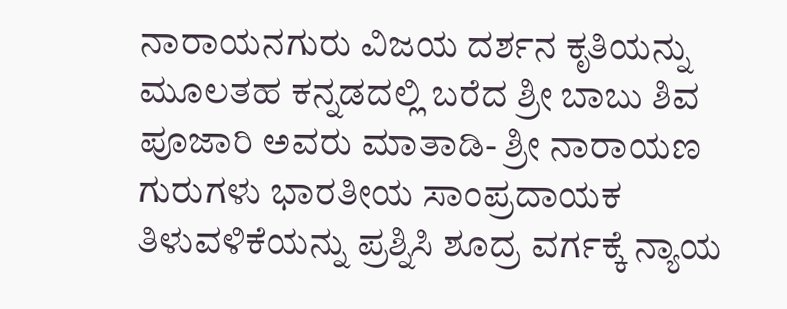ನಾರಾಯನಗುರು ವಿಜಯ ದರ್ಶನ ಕೃತಿಯನ್ನು ಮೂಲತಹ ಕನ್ನಡದಲ್ಲಿ ಬರೆದ ಶ್ರೀ ಬಾಬು ಶಿವ ಪೂಜಾರಿ ಅವರು ಮಾತಾಡಿ- ಶ್ರೀ ನಾರಾಯಣ ಗುರುಗಳು ಭಾರತೀಯ ಸಾಂಪ್ರದಾಯಕ ತಿಳುವಳಿಕೆಯನ್ನು ಪ್ರಶ್ನಿಸಿ ಶೂದ್ರ ವರ್ಗಕ್ಕೆ ನ್ಯಾಯ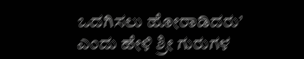ಒದಗಿಸಲು ಹೋರಾಡಿದರು’ ಎಂದು ಹೇಳಿ ಶ್ರೀ ಗುರುಗಳ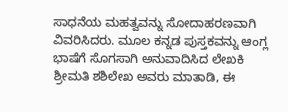ಸಾಧನೆಯ ಮಹತ್ವವನ್ನು ಸೋದಾಹರಣವಾಗಿ ವಿವರಿಸಿದರು. ಮೂಲ ಕನ್ನಡ ಪುಸ್ತಕವನ್ನು ಆಂಗ್ಲ ಭಾಷೆಗೆ ಸೊಗಸಾಗಿ ಅನುವಾದಿಸಿದ ಲೇಖಕಿ ಶ್ರೀಮತಿ ಶಶಿಲೇಖ ಅವರು ಮಾತಾಡಿ, ಈ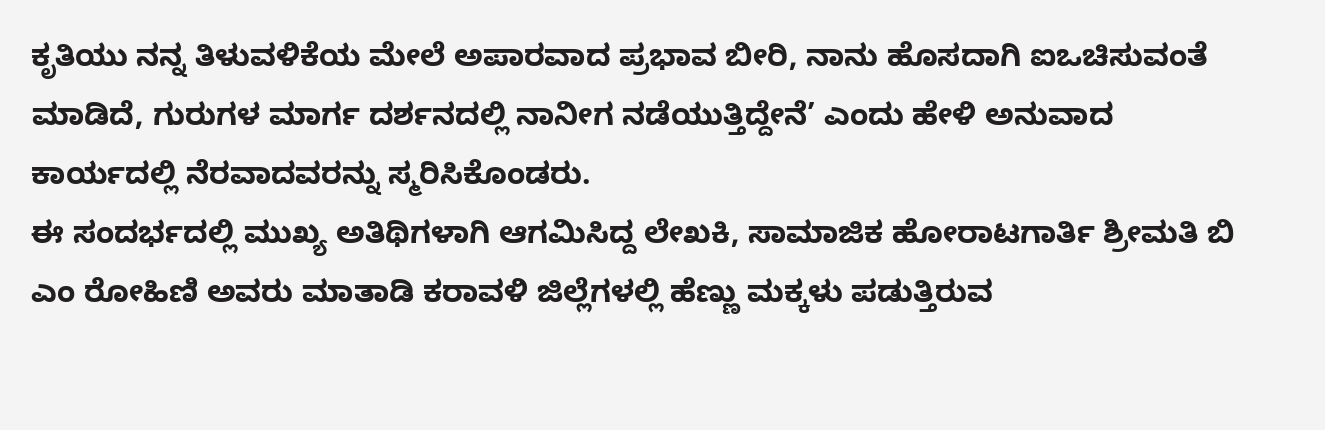ಕೃತಿಯು ನನ್ನ ತಿಳುವಳಿಕೆಯ ಮೇಲೆ ಅಪಾರವಾದ ಪ್ರಭಾವ ಬೀರಿ, ನಾನು ಹೊಸದಾಗಿ ಐಒಚಿಸುವಂತೆ ಮಾಡಿದೆ, ಗುರುಗಳ ಮಾರ್ಗ ದರ್ಶನದಲ್ಲಿ ನಾನೀಗ ನಡೆಯುತ್ತಿದ್ದೇನೆ’ ಎಂದು ಹೇಳಿ ಅನುವಾದ ಕಾರ್ಯದಲ್ಲಿ ನೆರವಾದವರನ್ನು ಸ್ಮರಿಸಿಕೊಂಡರು.
ಈ ಸಂದರ್ಭದಲ್ಲಿ ಮುಖ್ಯ ಅತಿಥಿಗಳಾಗಿ ಆಗಮಿಸಿದ್ದ ಲೇಖಕಿ, ಸಾಮಾಜಿಕ ಹೋರಾಟಗಾರ್ತಿ ಶ್ರೀಮತಿ ಬಿ ಎಂ ರೋಹಿಣಿ ಅವರು ಮಾತಾಡಿ ಕರಾವಳಿ ಜಿಲ್ಲೆಗಳಲ್ಲಿ ಹೆಣ್ಣು ಮಕ್ಕಳು ಪಡುತ್ತಿರುವ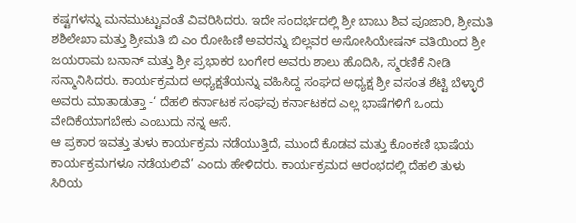ಕಷ್ಟಗಳನ್ನು ಮನಮುಟ್ಟುವಂತೆ ವಿವರಿಸಿದರು. ಇದೇ ಸಂದರ್ಭದಲ್ಲಿ ಶ್ರೀ ಬಾಬು ಶಿವ ಪೂಜಾರಿ, ಶ್ರೀಮತಿ ಶಶಿಲೇಖಾ ಮತ್ತು ಶ್ರೀಮತಿ ಬಿ ಎಂ ರೋಹಿಣಿ ಅವರನ್ನು ಬಿಲ್ಲವರ ಅಸೋಸಿಯೇಷನ್ ವತಿಯಿಂದ ಶ್ರೀ ಜಯರಾಮ ಬನಾನ್ ಮತ್ತು ಶ್ರೀ ಪ್ರಭಾಕರ ಬಂಗೇರ ಅವರು ಶಾಲು ಹೊದಿಸಿ, ಸ್ಮರಣಿಕೆ ನೀಡಿ ಸನ್ಮಾನಿಸಿದರು. ಕಾರ್ಯಕ್ರಮದ ಅಧ್ಯಕ್ಷತೆಯನ್ನು ವಹಿಸಿದ್ದ ಸಂಘದ ಅಧ್ಯಕ್ಷ ಶ್ರೀ ವಸಂತ ಶೆಟ್ಟಿ ಬೆಳ್ಳಾರೆ ಅವರು ಮಾತಾಡುತ್ತಾ -‘ ದೆಹಲಿ ಕರ್ನಾಟಕ ಸಂಘವು ಕರ್ನಾಟಕದ ಎಲ್ಲ ಭಾಷೆಗಳಿಗೆ ಒಂದು ವೇದಿಕೆಯಾಗಬೇಕು ಎಂಬುದು ನನ್ನ ಆಸೆ.
ಆ ಪ್ರಕಾರ ಇವತ್ತು ತುಳು ಕಾರ್ಯಕ್ರಮ ನಡೆಯುತ್ತಿದೆ, ಮುಂದೆ ಕೊಡವ ಮತ್ತು ಕೊಂಕಣಿ ಭಾಷೆಯ ಕಾರ್ಯಕ್ರಮಗಳೂ ನಡೆಯಲಿವೆ’ ಎಂದು ಹೇಳಿದರು. ಕಾರ್ಯಕ್ರಮದ ಆರಂಭದಲ್ಲಿ ದೆಹಲಿ ತುಳು ಸಿರಿಯ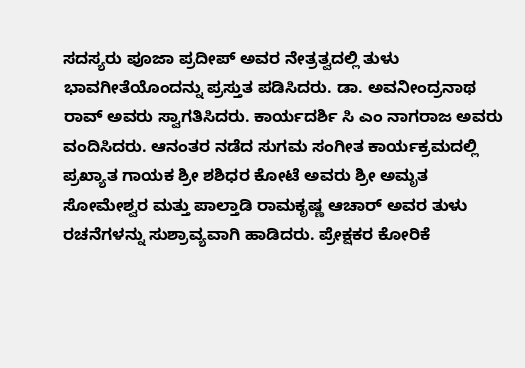ಸದಸ್ಯರು ಪೂಜಾ ಪ್ರದೀಪ್ ಅವರ ನೇತ್ರತ್ವದಲ್ಲಿ ತುಳು ಭಾವಗೀತೆಯೊಂದನ್ನು ಪ್ರಸ್ತುತ ಪಡಿಸಿದರು. ಡಾ. ಅವನೀಂದ್ರನಾಥ ರಾವ್ ಅವರು ಸ್ವಾಗತಿಸಿದರು. ಕಾರ್ಯದರ್ಶಿ ಸಿ ಎಂ ನಾಗರಾಜ ಅವರು ವಂದಿಸಿದರು. ಆನಂತರ ನಡೆದ ಸುಗಮ ಸಂಗೀತ ಕಾರ್ಯಕ್ರಮದಲ್ಲಿ ಪ್ರಖ್ಯಾತ ಗಾಯಕ ಶ್ರೀ ಶಶಿಧರ ಕೋಟೆ ಅವರು ಶ್ರೀ ಅಮೃತ ಸೋಮೇಶ್ವರ ಮತ್ತು ಪಾಲ್ತಾಡಿ ರಾಮಕೃಷ್ಣ ಆಚಾರ್ ಅವರ ತುಳು ರಚನೆಗಳನ್ನು ಸುಶ್ರಾವ್ಯವಾಗಿ ಹಾಡಿದರು. ಪ್ರೇಕ್ಷಕರ ಕೋರಿಕೆ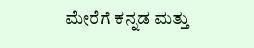ಮೇರೆಗೆ ಕನ್ನಡ ಮತ್ತು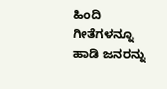ಹಿಂದಿ ಗೀತೆಗಳನ್ನೂ ಹಾಡಿ ಜನರನ್ನು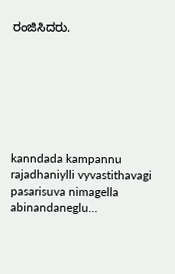ರಂಜಿಸಿದರು.







kanndada kampannu rajadhaniylli vyvastithavagi pasarisuva nimagella abinandaneglu…